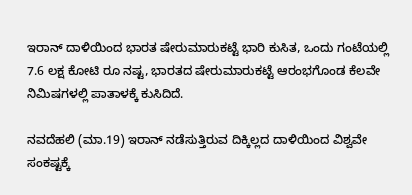ಇರಾನ್ ದಾಳಿಯಿಂದ ಭಾರತ ಷೇರುಮಾರುಕಟ್ಟೆ ಭಾರಿ ಕುಸಿತ, ಒಂದು ಗಂಟೆಯಲ್ಲಿ 7.6 ಲಕ್ಷ ಕೋಟಿ ರೂ ನಷ್ಟ, ಭಾರತದ ಷೇರುಮಾರುಕಟ್ಟೆ ಆರಂಭಗೊಂಡ ಕೆಲವೇ ನಿಮಿಷಗಳಲ್ಲಿ ಪಾತಾಳಕ್ಕೆ ಕುಸಿದಿದೆ.

ನವದೆಹಲಿ (ಮಾ.19) ಇರಾನ್ ನಡೆಸುತ್ತಿರುವ ದಿಕ್ಕಿಲ್ಲದ ದಾಳಿಯಿಂದ ವಿಶ್ವವೇ ಸಂಕಷ್ಟಕ್ಕೆ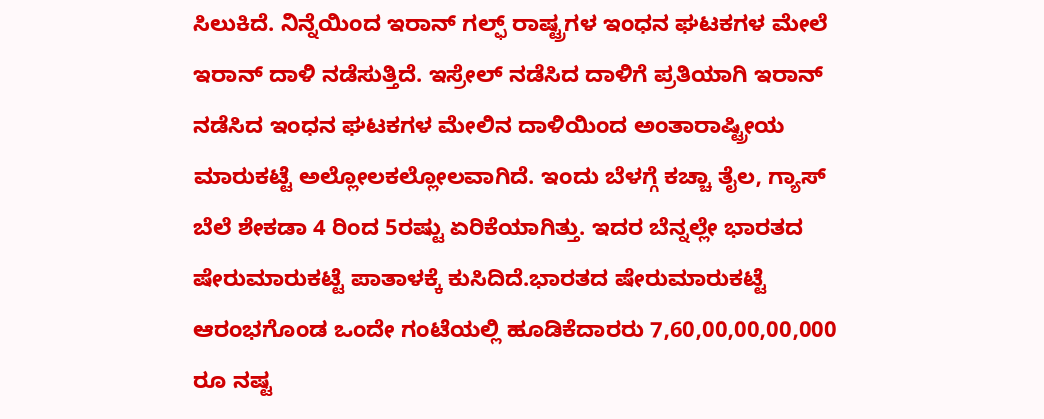ಸಿಲುಕಿದೆ. ನಿನ್ನೆಯಿಂದ ಇರಾನ್ ಗಲ್ಫ್ ರಾಷ್ಟ್ರಗಳ ಇಂಧನ ಘಟಕಗಳ ಮೇಲೆ ಇರಾನ್ ದಾಳಿ ನಡೆಸುತ್ತಿದೆ. ಇಸ್ರೇಲ್ ನಡೆಸಿದ ದಾಳಿಗೆ ಪ್ರತಿಯಾಗಿ ಇರಾನ್ ನಡೆಸಿದ ಇಂಧನ ಘಟಕಗಳ ಮೇಲಿನ ದಾಳಿಯಿಂದ ಅಂತಾರಾಷ್ಟ್ರೀಯ ಮಾರುಕಟ್ಟೆ ಅಲ್ಲೋಲಕಲ್ಲೋಲವಾಗಿದೆ. ಇಂದು ಬೆಳಗ್ಗೆ ಕಚ್ಚಾ ತೈಲ, ಗ್ಯಾಸ್ ಬೆಲೆ ಶೇಕಡಾ 4 ರಿಂದ 5ರಷ್ಟು ಏರಿಕೆಯಾಗಿತ್ತು. ಇದರ ಬೆನ್ನಲ್ಲೇ ಭಾರತದ ಷೇರುಮಾರುಕಟ್ಟೆ ಪಾತಾಳಕ್ಕೆ ಕುಸಿದಿದೆ.ಭಾರತದ ಷೇರುಮಾರುಕಟ್ಟೆ ಆರಂಭಗೊಂಡ ಒಂದೇ ಗಂಟೆಯಲ್ಲಿ ಹೂಡಿಕೆದಾರರು 7,60,00,00,00,000 ರೂ ನಷ್ಟ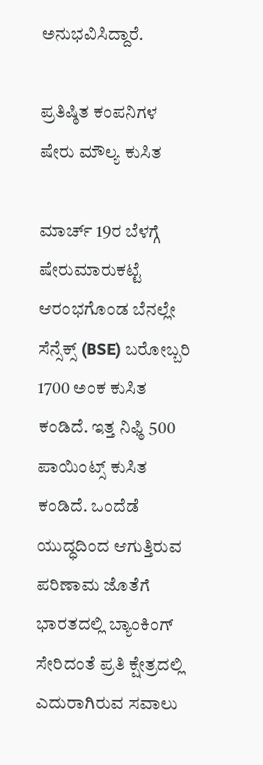ಅನುಭವಿಸಿದ್ದಾರೆ.

ಪ್ರತಿಷ್ಠಿತ ಕಂಪನಿಗಳ ಷೇರು ಮೌಲ್ಯ ಕುಸಿತ

ಮಾರ್ಚ್ 19ರ ಬೆಳಗ್ಗೆ ಷೇರುಮಾರುಕಟ್ಟೆ ಆರಂಭಗೊಂಡ ಬೆನಲ್ಲೇ ಸೆನ್ಸೆಕ್ಸ್ (BSE) ಬರೋಬ್ಬರಿ 1700 ಅಂಕ ಕುಸಿತ ಕಂಡಿದೆ. ಇತ್ತ ನಿಫ್ಠಿ 500 ಪಾಯಿಂಟ್ಸ್ ಕುಸಿತ ಕಂಡಿದೆ. ಒಂದೆಡೆ ಯುದ್ಧದಿಂದ ಆಗುತ್ತಿರುವ ಪರಿಣಾಮ ಜೊತೆಗೆ ಭಾರತದಲ್ಲಿ ಬ್ಯಾಂಕಿಂಗ್ ಸೇರಿದಂತೆ ಪ್ರತಿ ಕ್ಷೇತ್ರದಲ್ಲಿ ಎದುರಾಗಿರುವ ಸವಾಲು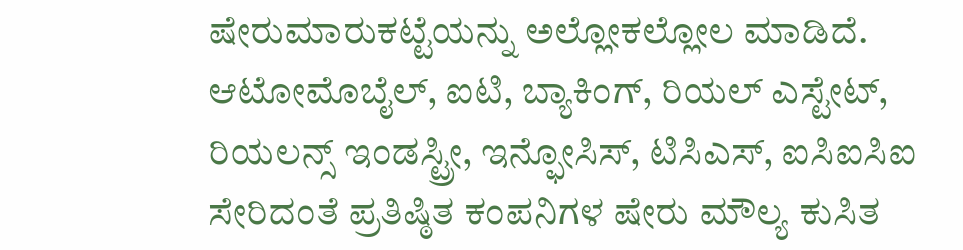ಷೇರುಮಾರುಕಟ್ಟೆಯನ್ನು ಅಲ್ಲೋಕಲ್ಲೋಲ ಮಾಡಿದೆ. ಆಟೋಮೊಬೈಲ್, ಐಟಿ, ಬ್ಯಾಕಿಂಗ್, ರಿಯಲ್ ಎಸ್ಟೇಟ್, ರಿಯಲನ್ಸ್ ಇಂಡಸ್ಟ್ರೀ, ಇನ್ಫೋಸಿಸ್, ಟಿಸಿಎಸ್, ಐಸಿಐಸಿಐ ಸೇರಿದಂತೆ ಪ್ರತಿಷ್ಠಿತ ಕಂಪನಿಗಳ ಷೇರು ಮೌಲ್ಯ ಕುಸಿತ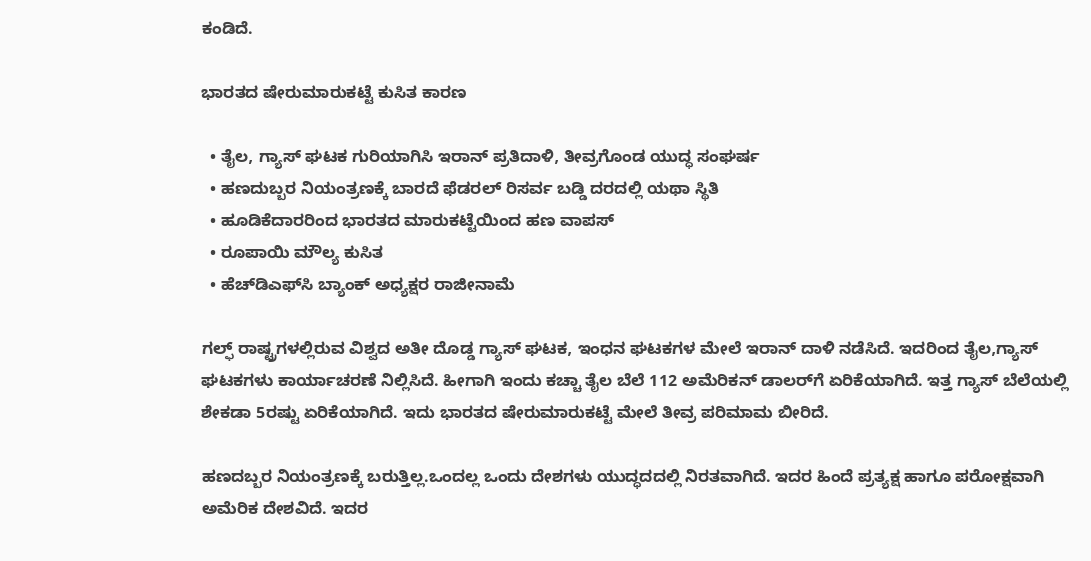ಕಂಡಿದೆ.

ಭಾರತದ ಷೇರುಮಾರುಕಟ್ಟೆ ಕುಸಿತ ಕಾರಣ

  • ತೈಲ, ಗ್ಯಾಸ್ ಘಟಕ ಗುರಿಯಾಗಿಸಿ ಇರಾನ್ ಪ್ರತಿದಾಳಿ, ತೀವ್ರಗೊಂಡ ಯುದ್ಧ ಸಂಘರ್ಷ
  • ಹಣದುಬ್ಬರ ನಿಯಂತ್ರಣಕ್ಕೆ ಬಾರದೆ ಫೆಡರಲ್ ರಿಸರ್ವ ಬಡ್ಡಿ ದರದಲ್ಲಿ ಯಥಾ ಸ್ಥಿತಿ
  • ಹೂಡಿಕೆದಾರರಿಂದ ಭಾರತದ ಮಾರುಕಟ್ಟೆಯಿಂದ ಹಣ ವಾಪಸ್
  • ರೂಪಾಯಿ ಮೌಲ್ಯ ಕುಸಿತ
  • ಹೆಚ್‌ಡಿಎಫ್‌ಸಿ ಬ್ಯಾಂಕ್ ಅಧ್ಯಕ್ಷರ ರಾಜೀನಾಮೆ

ಗಲ್ಫ್ ರಾಷ್ಟ್ರಗಳಲ್ಲಿರುವ ವಿಶ್ವದ ಅತೀ ದೊಡ್ಡ ಗ್ಯಾಸ್ ಘಟಕ, ಇಂಧನ ಘಟಕಗಳ ಮೇಲೆ ಇರಾನ್ ದಾಳಿ ನಡೆಸಿದೆ. ಇದರಿಂದ ತೈಲ,ಗ್ಯಾಸ್ ಘಟಕಗಳು ಕಾರ್ಯಾಚರಣೆ ನಿಲ್ಲಿಸಿದೆ. ಹೀಗಾಗಿ ಇಂದು ಕಚ್ಚಾ ತೈಲ ಬೆಲೆ 112 ಅಮೆರಿಕನ್ ಡಾಲರ್‌ಗೆ ಏರಿಕೆಯಾಗಿದೆ. ಇತ್ತ ಗ್ಯಾಸ್ ಬೆಲೆಯಲ್ಲಿ ಶೇಕಡಾ 5ರಷ್ಟು ಏರಿಕೆಯಾಗಿದೆ. ಇದು ಭಾರತದ ಷೇರುಮಾರುಕಟ್ಟೆ ಮೇಲೆ ತೀವ್ರ ಪರಿಮಾಮ ಬೀರಿದೆ.

ಹಣದಬ್ಬರ ನಿಯಂತ್ರಣಕ್ಕೆ ಬರುತ್ತಿಲ್ಲ.ಒಂದಲ್ಲ ಒಂದು ದೇಶಗಳು ಯುದ್ಧದದಲ್ಲಿ ನಿರತವಾಗಿದೆ. ಇದರ ಹಿಂದೆ ಪ್ರತ್ಯಕ್ಷ ಹಾಗೂ ಪರೋಕ್ಷವಾಗಿ ಅಮೆರಿಕ ದೇಶವಿದೆ. ಇದರ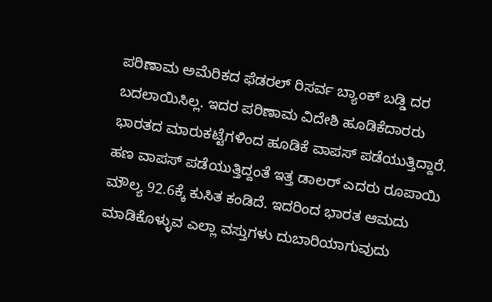ಪರಿಣಾಮ ಅಮೆರಿಕದ ಫೆಡರಲ್ ರಿಸರ್ವ ಬ್ಯಾಂಕ್ ಬಡ್ಡಿ ದರ ಬದಲಾಯಿಸಿಲ್ಲ. ಇದರ ಪರಿಣಾಮ ವಿದೇಶಿ ಹೂಡಿಕೆದಾರರು ಭಾರತದ ಮಾರುಕಟ್ಟೆಗಳಿಂದ ಹೂಡಿಕೆ ವಾಪಸ್ ಪಡೆಯುತ್ತಿದ್ದಾರೆ. ಹಣ ವಾಪಸ್ ಪಡೆಯುತ್ತಿದ್ದಂತೆ ಇತ್ತ ಡಾಲರ್ ಎದರು ರೂಪಾಯಿ ಮೌಲ್ಯ 92.6ಕ್ಕೆ ಕುಸಿತ ಕಂಡಿದೆ. ಇದರಿಂದ ಭಾರತ ಆಮದು ಮಾಡಿಕೊಳ್ಳುವ ಎಲ್ಲಾ ವಸ್ತುಗಳು ದುಬಾರಿಯಾಗುವುದು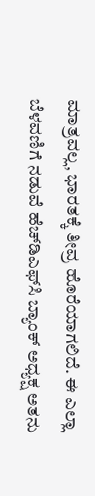ಮಾತ್ರವಲ್ಲ, ಭಾರತಕ್ಕೆ ತೀವ್ರ ಹೊರೆಯಾಗಲಿದೆ. ಈ ಎಲ್ಲಾ ಬೆಳವಣಿಗೆ ನಡುವೆ ಹೆಚ್‌ಡಿಎಫ್‌ಸಿ ಬ್ಯಾಂಕ್ ಅಧ್ಯಕ್ಷ ಅತನು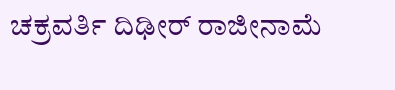ಚಕ್ರವರ್ತಿ ದಿಢೀರ್ ರಾಜೀನಾಮೆ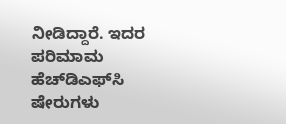ನೀಡಿದ್ದಾರೆ. ಇದರ ಪರಿಮಾಮ ಹೆಚ್‌ಡಿಎಫ್‌ಸಿ ಷೇರುಗಳು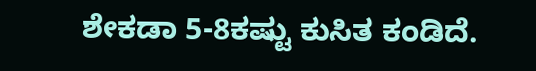ಶೇಕಡಾ 5-8ಕಷ್ಟು ಕುಸಿತ ಕಂಡಿದೆ.